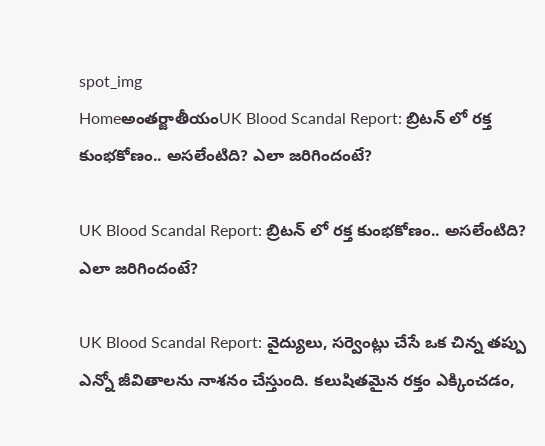spot_img
Homeఅంతర్జాతీయంUK Blood Scandal Report: బ్రిటన్ లో రక్త కుంభకోణం.. అసలేంటిది? ఎలా జరిగిందంటే?

UK Blood Scandal Report: బ్రిటన్ లో రక్త కుంభకోణం.. అసలేంటిది? ఎలా జరిగిందంటే?

UK Blood Scandal Report: వైద్యులు, సర్వెంట్లు చేసే ఒక చిన్న తప్పు ఎన్నో జీవితాలను నాశనం చేస్తుంది. కలుషితమైన రక్తం ఎక్కించడం,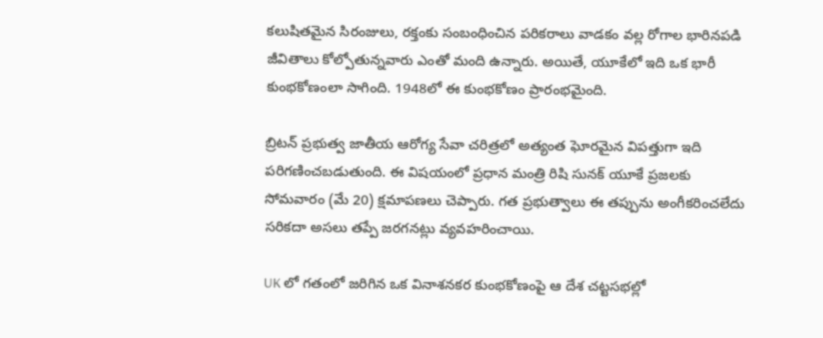కలుషితమైన సిరంజులు, రక్తంకు సంబంధించిన పరికరాలు వాడకం వల్ల రోగాల భారినపడి జీవితాలు కోల్పోతున్నవారు ఎంతో మంది ఉన్నారు. అయితే, యూకేలో ఇది ఒక భారీ కుంభకోణంలా సాగింది. 1948లో ఈ కుంభకోణం ప్రారంభమైంది.

బ్రిటన్ ప్రభుత్వ జాతీయ ఆరోగ్య సేవా చరిత్రలో అత్యంత ఘోరమైన విపత్తుగా ఇది పరిగణించబడుతుంది. ఈ విషయంలో ప్రధాన మంత్రి రిషి సునక్ యూకే ప్రజలకు
సోమవారం (మే 20) క్షమాపణలు చెప్పారు. గత ప్రభుత్వాలు ఈ తప్పును అంగీకరించలేదు సరికదా అసలు తప్పే జరగనట్లు వ్యవహరించాయి.

UK లో గతంలో జరిగిన ఒక వినాశనకర కుంభకోణంపై ఆ దేశ చట్టసభల్లో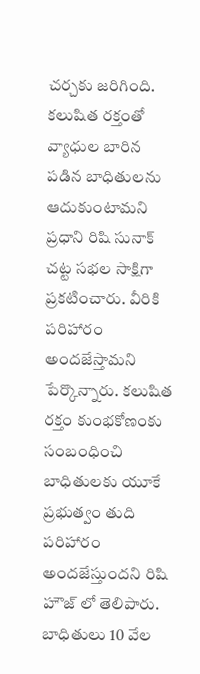చర్చకు జరిగింది. కలుషిత రక్తంతో వ్యాధుల బారిన పడిన బాధితులను ఆదుకుంటామని ప్రధాని రిషి సునాక్ చట్ట సభల సాక్షిగా ప్రకటించారు. వీరికి పరిహారం అందజేస్తామని పేర్కొన్నారు. కలుషిత రక్తం కుంభకోణంకు సంబంధించి బాధితులకు యూకే ప్రభుత్వం తుది పరిహారం అందజేస్తుందని రిషి హౌజ్ లో తెలిపారు. బాధితులు 10 వేల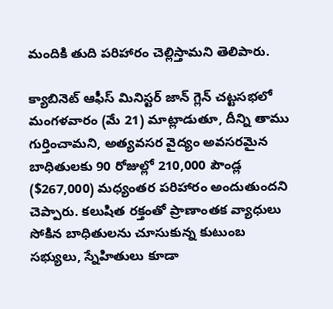మందికి తుది పరిహారం చెల్లిస్తామని తెలిపారు.

క్యాబినెట్ ఆఫీస్ మినిస్టర్ జాన్ గ్లెన్ చట్టసభలో మంగళవారం (మే 21) మాట్లాడుతూ, దీన్ని తాము గుర్తించామని, అత్యవసర వైద్యం అవసరమైన బాధితులకు 90 రోజుల్లో 210,000 పౌండ్ల ($267,000) మధ్యంతర పరిహారం అందుతుందని చెప్పారు. కలుషిత రక్తంతో ప్రాణాంతక వ్యాధులు సోకిన బాధితులను చూసుకున్న కుటుంబ సభ్యులు, స్నేహితులు కూడా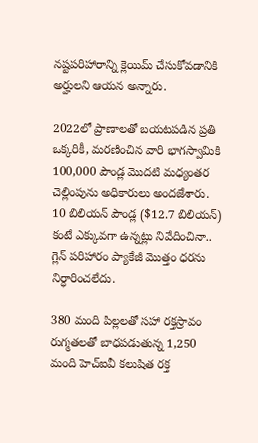నష్టపరిహారాన్ని క్లెయిమ్ చేసుకోవడానికి అర్హులని ఆయన అన్నారు.

2022లో ప్రాణాలతో బయటపడిన ప్రతి ఒక్కరికీ, మరణించిన వారి భాగస్వామికి 100,000 పౌండ్ల మొదటి మధ్యంతర చెల్లింపును అధికారులు అందజేశారు. 10 బిలియన్ పౌండ్ల ($12.7 బిలియన్) కంటే ఎక్కువగా ఉన్నట్లు నివేదించినా.. గ్లెన్ పరిహారం ప్యాకేజీ మొత్తం ధరను నిర్ధారించలేదు.

380 మంది పిల్లలతో సహా రక్తస్రావం రుగ్మతలతో బాధపడుతున్న 1,250 మంది హెచ్‌ఐవీ కలుషిత రక్త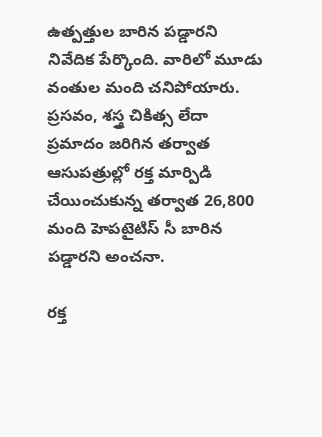ఉత్పత్తుల బారిన పడ్డారని నివేదిక పేర్కొంది. వారిలో మూడు వంతుల మంది చనిపోయారు. ప్రసవం, శస్త్ర చికిత్స లేదా ప్రమాదం జరిగిన తర్వాత ఆసుపత్రుల్లో రక్త మార్పిడి చేయించుకున్న తర్వాత 26,800 మంది హెపటైటిస్ సీ బారిన పడ్డారని అంచనా.

రక్త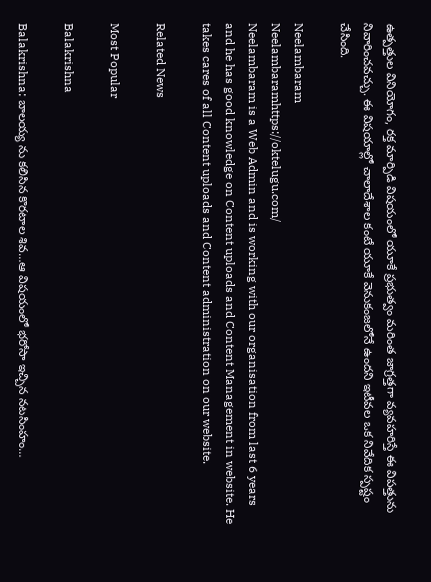ఉత్పత్తుల వినియోగం, రక్త మార్పిడి విషయంలో యూకే ప్రభుత్వం మరింత జాగ్రత్తగా వ్యవహరిస్తే ఈ విపత్తును నివారించవచ్చు. ఈ విషయాల్లో చాలాదేశాల కంటే యూకే వెనుకంజలోనే ఉందని ఇటీవల ఒక నివేదిక స్పష్టం చేసింది.

Neelambaram
Neelambaramhttps://oktelugu.com/
Neelambaram is a Web Admin and is working with our organisation from last 6 years and he has good knowledge on Content uploads and Content Management in website. He takes cares of all Content uploads and Content administration on our website.

Related News

Most Popular

Balakrishna

Balakrishna: బాలయ్య ను కలిసిన కొరటాల శివ…ఆ విషయంలో భరోసా ఇచ్చిన నటసింహం…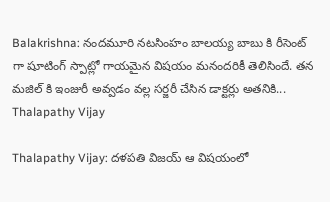Balakrishna: నందమూరి నటసింహం బాలయ్య బాబు కి రీసెంట్ గా షూటింగ్ స్పాట్లో గాయమైన విషయం మనందరికీ తెలిసిందే. తన మజిల్ కి ఇంజురీ అవ్వడం వల్ల సర్జరీ చేసిన డాక్టర్లు అతనికి...
Thalapathy Vijay

Thalapathy Vijay: దళపతి విజయ్ ఆ విషయంలో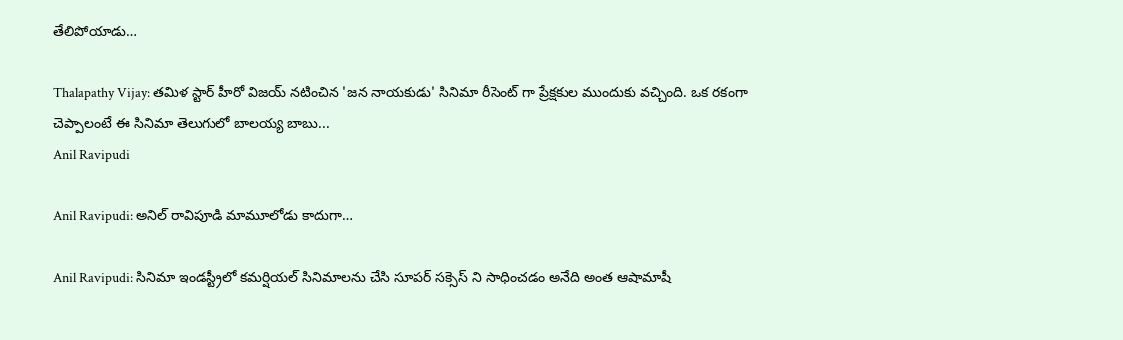తేలిపోయాడు…

Thalapathy Vijay: తమిళ స్టార్ హీరో విజయ్ నటించిన 'జన నాయకుడు' సినిమా రీసెంట్ గా ప్రేక్షకుల ముందుకు వచ్చింది. ఒక రకంగా చెప్పాలంటే ఈ సినిమా తెలుగులో బాలయ్య బాబు...
Anil Ravipudi

Anil Ravipudi: అనిల్ రావిపూడి మామూలోడు కాదుగా…

Anil Ravipudi: సినిమా ఇండస్ట్రీలో కమర్షియల్ సినిమాలను చేసి సూపర్ సక్సెస్ ని సాధించడం అనేది అంత ఆషామాషీ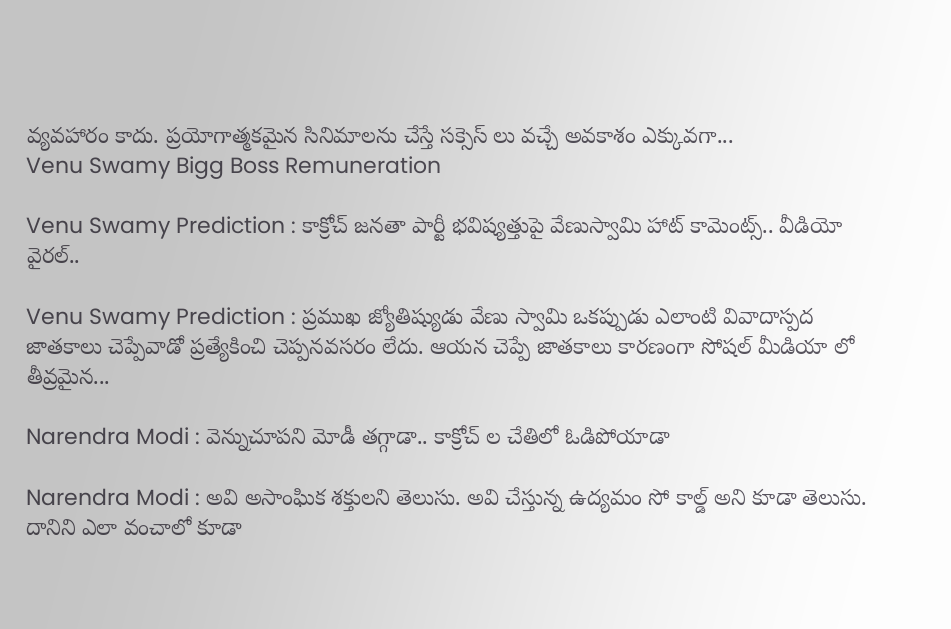వ్యవహారం కాదు. ప్రయోగాత్మకమైన సినిమాలను చేస్తే సక్సెస్ లు వచ్చే అవకాశం ఎక్కువగా...
Venu Swamy Bigg Boss Remuneration

Venu Swamy Prediction : కాక్రోచ్ జనతా పార్టీ భవిష్యత్తుపై వేణుస్వామి హాట్ కామెంట్స్.. వీడియో వైరల్..

Venu Swamy Prediction : ప్రముఖ జ్యోతిష్యుడు వేణు స్వామి ఒకప్పుడు ఎలాంటి వివాదాస్పద జాతకాలు చెప్పేవాడో ప్రత్యేకించి చెప్పనవసరం లేదు. ఆయన చెప్పే జాతకాలు కారణంగా సోషల్ మీడియా లో తీవ్రమైన...

Narendra Modi : వెన్నుచూపని మోడీ తగ్గాడా.. కాక్రోచ్ ల చేతిలో ఓడిపోయాడా

Narendra Modi : అవి అసాంఘిక శక్తులని తెలుసు. అవి చేస్తున్న ఉద్యమం సో కాల్డ్ అని కూడా తెలుసు. దానిని ఎలా వంచాలో కూడా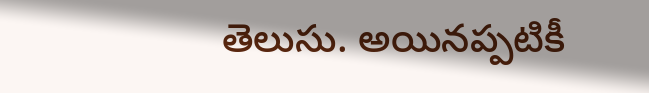తెలుసు. అయినప్పటికీ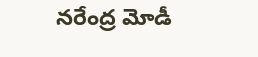నరేంద్ర మోడీ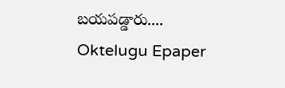బయపడ్డారు....
Oktelugu Epaper